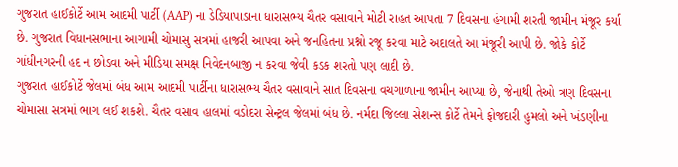ગુજરાત હાઈકોર્ટે આમ આદમી પાર્ટી (AAP) ના ડેડિયાપાડાના ધારાસભ્ય ચૈતર વસાવાને મોટી રાહત આપતા 7 દિવસના હંગામી શરતી જામીન મંજૂર કર્યા છે. ગુજરાત વિધાનસભાના આગામી ચોમાસુ સત્રમાં હાજરી આપવા અને જનહિતના પ્રશ્નો રજૂ કરવા માટે અદાલતે આ મંજૂરી આપી છે. જોકે કોર્ટે ગાંધીનગરની હદ ન છોડવા અને મીડિયા સમક્ષ નિવેદનબાજી ન કરવા જેવી કડક શરતો પણ લાદી છે.
ગુજરાત હાઈકોર્ટે જેલમાં બંધ આમ આદમી પાર્ટીના ધારાસભ્ય ચૈતર વસાવાને સાત દિવસના વચગાળાના જામીન આપ્યા છે, જેનાથી તેઓ ત્રણ દિવસના ચોમાસા સત્રમાં ભાગ લઈ શકશે. ચૈતર વસાવ હાલમાં વડોદરા સેન્ટ્રલ જેલમાં બંધ છે. નર્મદા જિલ્લા સેશન્સ કોર્ટે તેમને ફોજદારી હુમલો અને ખંડણીના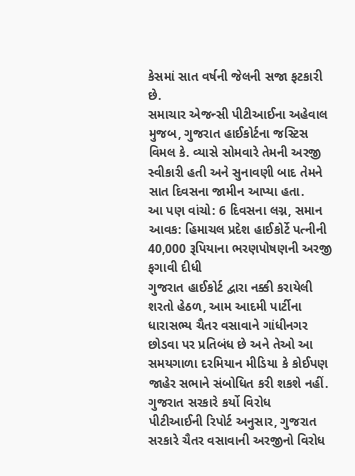કેસમાં સાત વર્ષની જેલની સજા ફટકારી છે.
સમાચાર એજન્સી પીટીઆઈના અહેવાલ મુજબ, ગુજરાત હાઈકોર્ટના જસ્ટિસ વિમલ કે. વ્યાસે સોમવારે તેમની અરજી સ્વીકારી હતી અને સુનાવણી બાદ તેમને સાત દિવસના જામીન આપ્યા હતા.
આ પણ વાંચો: 6 દિવસના લગ્ન, સમાન આવક: હિમાચલ પ્રદેશ હાઈકોર્ટે પત્નીની 40,000 રૂપિયાના ભરણપોષણની અરજી ફગાવી દીધી
ગુજરાત હાઈકોર્ટ દ્વારા નક્કી કરાયેલી શરતો હેઠળ, આમ આદમી પાર્ટીના ધારાસભ્ય ચૈતર વસાવાને ગાંધીનગર છોડવા પર પ્રતિબંધ છે અને તેઓ આ સમયગાળા દરમિયાન મીડિયા કે કોઈપણ જાહેર સભાને સંબોધિત કરી શકશે નહીં.
ગુજરાત સરકારે કર્યો વિરોધ
પીટીઆઈની રિપોર્ટ અનુસાર, ગુજરાત સરકારે ચૈતર વસાવાની અરજીનો વિરોધ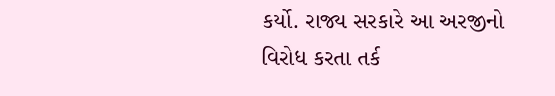કર્યો. રાજ્ય સરકારે આ અરજીનો વિરોધ કરતા તર્ક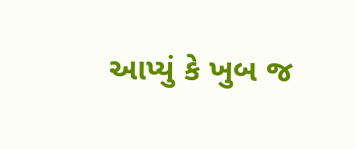આપ્યું કે ખુબ જ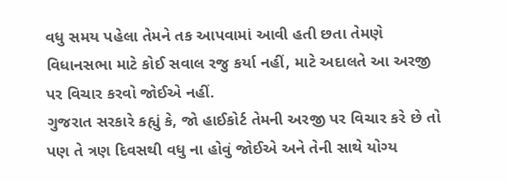વધુ સમય પહેલા તેમને તક આપવામાં આવી હતી છતા તેમણે વિધાનસભા માટે કોઈ સવાલ રજુ કર્યા નહીં, માટે અદાલતે આ અરજી પર વિચાર કરવો જોઈએ નહીં.
ગુજરાત સરકારે કહ્યું કે, જો હાઈકોર્ટ તેમની અરજી પર વિચાર કરે છે તો પણ તે ત્રણ દિવસથી વધુ ના હોવું જોઈએ અને તેની સાથે યોગ્ય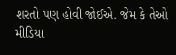શરતો પણ હોવી જોઈએ. જેમ કે તેઓ મીડિયા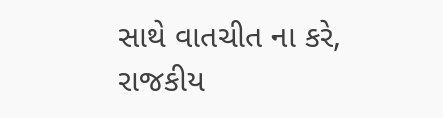સાથે વાતચીત ના કરે, રાજકીય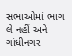સભાઓમાં ભાગ લે નહીં અને ગાંધીનગર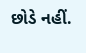છોડે નહીં.